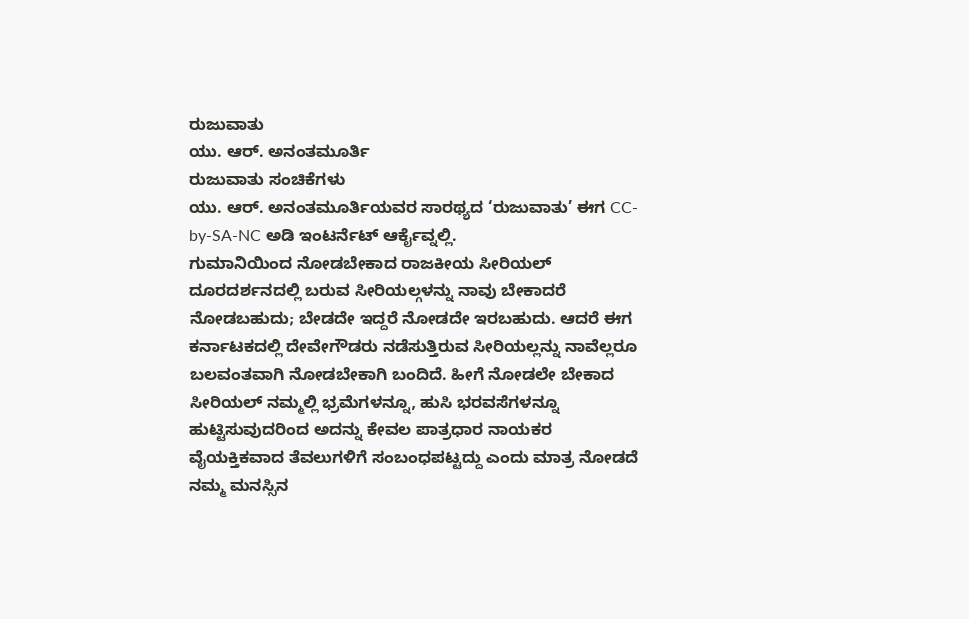ರುಜುವಾತು
ಯು. ಆರ್. ಅನಂತಮೂರ್ತಿ
ರುಜುವಾತು ಸಂಚಿಕೆಗಳು
ಯು. ಆರ್. ಅನಂತಮೂರ್ತಿಯವರ ಸಾರಥ್ಯದ ‘ರುಜುವಾತು’ ಈಗ CC-by-SA-NC ಅಡಿ ಇಂಟರ್ನೆಟ್ ಆರ್ಕೈವ್ನಲ್ಲಿ.
ಗುಮಾನಿಯಿಂದ ನೋಡಬೇಕಾದ ರಾಜಕೀಯ ಸೀರಿಯಲ್
ದೂರದರ್ಶನದಲ್ಲಿ ಬರುವ ಸೀರಿಯಲ್ಗಳನ್ನು ನಾವು ಬೇಕಾದರೆ ನೋಡಬಹುದು; ಬೇಡದೇ ಇದ್ದರೆ ನೋಡದೇ ಇರಬಹುದು. ಆದರೆ ಈಗ ಕರ್ನಾಟಕದಲ್ಲಿ ದೇವೇಗೌಡರು ನಡೆಸುತ್ತಿರುವ ಸೀರಿಯಲ್ಲನ್ನು ನಾವೆಲ್ಲರೂ ಬಲವಂತವಾಗಿ ನೋಡಬೇಕಾಗಿ ಬಂದಿದೆ. ಹೀಗೆ ನೋಡಲೇ ಬೇಕಾದ ಸೀರಿಯಲ್ ನಮ್ಮಲ್ಲಿ ಭ್ರಮೆಗಳನ್ನೂ, ಹುಸಿ ಭರವಸೆಗಳನ್ನೂ ಹುಟ್ಟಿಸುವುದರಿಂದ ಅದನ್ನು ಕೇವಲ ಪಾತ್ರಧಾರ ನಾಯಕರ ವೈಯಕ್ತಿಕವಾದ ತೆವಲುಗಳಿಗೆ ಸಂಬಂಧಪಟ್ಟದ್ದು ಎಂದು ಮಾತ್ರ ನೋಡದೆ ನಮ್ಮ ಮನಸ್ಸಿನ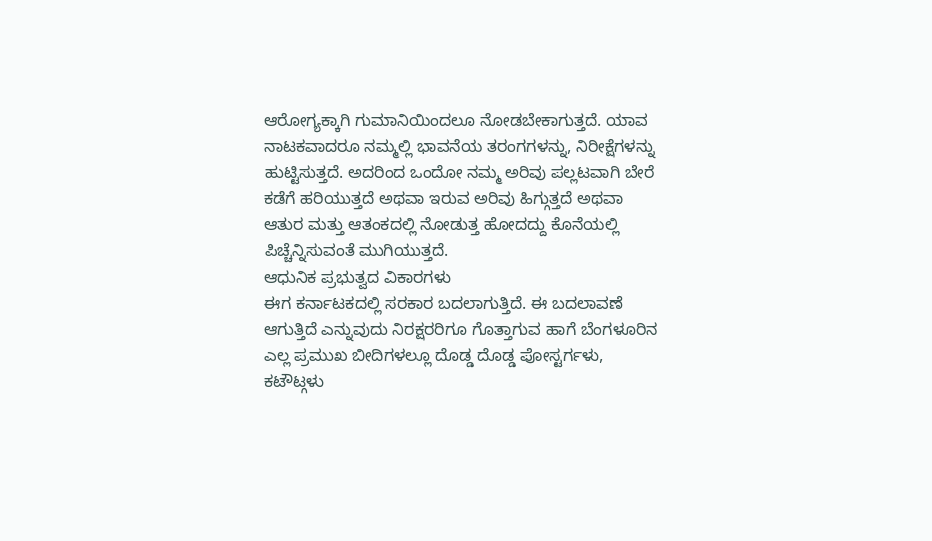ಆರೋಗ್ಯಕ್ಕಾಗಿ ಗುಮಾನಿಯಿಂದಲೂ ನೋಡಬೇಕಾಗುತ್ತದೆ. ಯಾವ ನಾಟಕವಾದರೂ ನಮ್ಮಲ್ಲಿ ಭಾವನೆಯ ತರಂಗಗಳನ್ನು, ನಿರೀಕ್ಷೆಗಳನ್ನು ಹುಟ್ಟಿಸುತ್ತದೆ. ಅದರಿಂದ ಒಂದೋ ನಮ್ಮ ಅರಿವು ಪಲ್ಲಟವಾಗಿ ಬೇರೆ ಕಡೆಗೆ ಹರಿಯುತ್ತದೆ ಅಥವಾ ಇರುವ ಅರಿವು ಹಿಗ್ಗುತ್ತದೆ ಅಥವಾ ಆತುರ ಮತ್ತು ಆತಂಕದಲ್ಲಿ ನೋಡುತ್ತ ಹೋದದ್ದು ಕೊನೆಯಲ್ಲಿ ಪಿಚ್ಚೆನ್ನಿಸುವಂತೆ ಮುಗಿಯುತ್ತದೆ.
ಆಧುನಿಕ ಪ್ರಭುತ್ವದ ವಿಕಾರಗಳು
ಈಗ ಕರ್ನಾಟಕದಲ್ಲಿ ಸರಕಾರ ಬದಲಾಗುತ್ತಿದೆ. ಈ ಬದಲಾವಣೆ ಆಗುತ್ತಿದೆ ಎನ್ನುವುದು ನಿರಕ್ಷರರಿಗೂ ಗೊತ್ತಾಗುವ ಹಾಗೆ ಬೆಂಗಳೂರಿನ ಎಲ್ಲ ಪ್ರಮುಖ ಬೀದಿಗಳಲ್ಲೂ ದೊಡ್ಡ ದೊಡ್ಡ ಪೋಸ್ಟರ್ಗಳು, ಕಟೌಟ್ಗಳು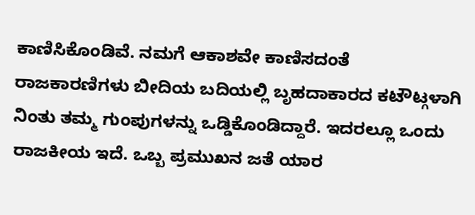ಕಾಣಿಸಿಕೊಂಡಿವೆ. ನಮಗೆ ಆಕಾಶವೇ ಕಾಣಿಸದಂತೆ ರಾಜಕಾರಣಿಗಳು ಬೀದಿಯ ಬದಿಯಲ್ಲಿ ಬೃಹದಾಕಾರದ ಕಟೌಟ್ಗಳಾಗಿ ನಿಂತು ತಮ್ಮ ಗುಂಪುಗಳನ್ನು ಒಡ್ಡಿಕೊಂಡಿದ್ದಾರೆ. ಇದರಲ್ಲೂ ಒಂದು ರಾಜಕೀಯ ಇದೆ. ಒಬ್ಬ ಪ್ರಮುಖನ ಜತೆ ಯಾರ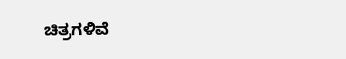ಚಿತ್ರಗಳಿವೆ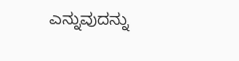ಎನ್ನುವುದನ್ನು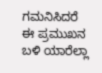ಗಮನಿಸಿದರೆ ಈ ಪ್ರಮುಖನ ಬಳಿ ಯಾರೆಲ್ಲಾ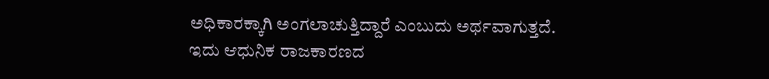ಅಧಿಕಾರಕ್ಕಾಗಿ ಅಂಗಲಾಚುತ್ತಿದ್ದಾರೆ ಎಂಬುದು ಅರ್ಥವಾಗುತ್ತದೆ. ಇದು ಆಧುನಿಕ ರಾಜಕಾರಣದ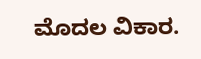ಮೊದಲ ವಿಕಾರ.